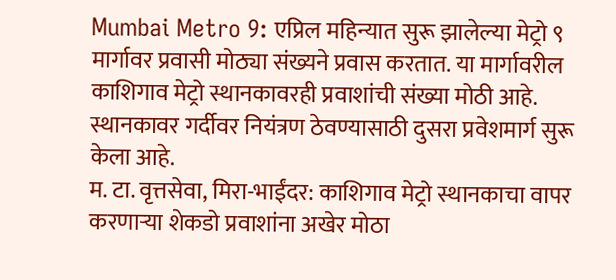Mumbai Metro 9: एप्रिल महिन्यात सुरू झालेल्या मेट्रो ९ मार्गावर प्रवासी मोठ्या संख्यने प्रवास करतात. या मार्गावरील काशिगाव मेट्रो स्थानकावरही प्रवाशांची संख्या मोठी आहे. स्थानकावर गर्दीवर नियंत्रण ठेवण्यासाठी दुसरा प्रवेशमार्ग सुरू केला आहे.
म. टा. वृत्तसेवा, मिरा-भाईंदर: काशिगाव मेट्रो स्थानकाचा वापर करणाऱ्या शेकडो प्रवाशांना अखेर मोठा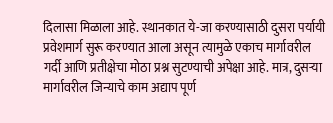दिलासा मिळाला आहे. स्थानकात ये-जा करण्यासाठी दुसरा पर्यायी प्रवेशमार्ग सुरू करण्यात आला असून त्यामुळे एकाच मार्गावरील गर्दी आणि प्रतीक्षेचा मोठा प्रश्न सुटण्याची अपेक्षा आहे. मात्र, दुसऱ्या मार्गावरील जिन्याचे काम अद्याप पूर्ण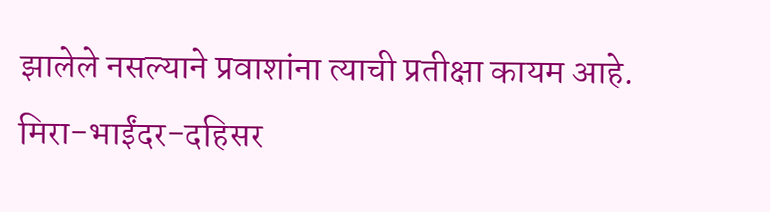झालेले नसल्याने प्रवाशांना त्याची प्रतीक्षा कायम आहे.
मिरा-भाईंदर-दहिसर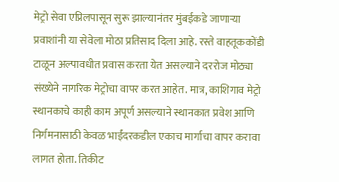मेट्रो सेवा एप्रिलपासून सुरू झाल्यानंतर मुंबईकडे जाणाऱ्या प्रवाशांनी या सेवेला मोठा प्रतिसाद दिला आहे. रस्ते वाहतूककोंडी टाळून अल्पावधीत प्रवास करता येत असल्याने दररोज मोठ्या संख्येने नागरिक मेट्रोचा वापर करत आहेत. मात्र, काशिगाव मेट्रो स्थानकाचे काही काम अपूर्ण असल्याने स्थानकात प्रवेश आणि निर्गमनासाठी केवळ भाईंदरकडील एकाच मार्गाचा वापर करावा लागत होता. तिकीट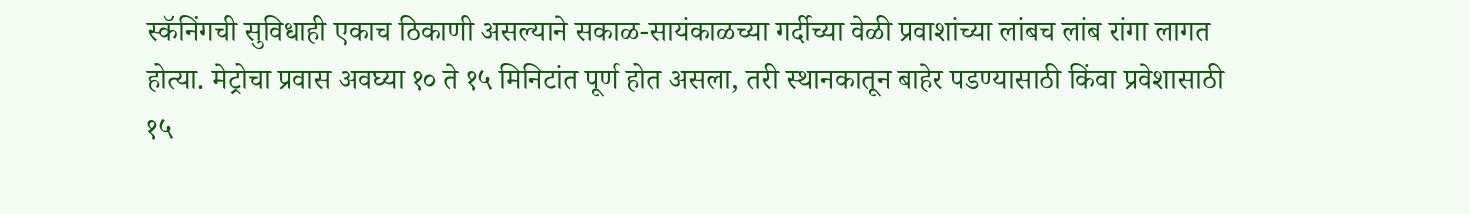स्कॅनिंगची सुविधाही एकाच ठिकाणी असल्याने सकाळ-सायंकाळच्या गर्दीच्या वेळी प्रवाशांच्या लांबच लांब रांगा लागत होत्या. मेट्रोचा प्रवास अवघ्या १० ते १५ मिनिटांत पूर्ण होत असला, तरी स्थानकातून बाहेर पडण्यासाठी किंवा प्रवेशासाठी १५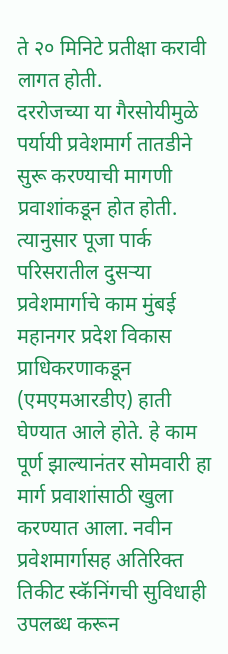ते २० मिनिटे प्रतीक्षा करावी लागत होती.
दररोजच्या या गैरसोयीमुळे पर्यायी प्रवेशमार्ग तातडीने सुरू करण्याची मागणी प्रवाशांकडून होत होती. त्यानुसार पूजा पार्क परिसरातील दुसऱ्या प्रवेशमार्गाचे काम मुंबई महानगर प्रदेश विकास प्राधिकरणाकडून (एमएमआरडीए) हाती घेण्यात आले होते. हे काम पूर्ण झाल्यानंतर सोमवारी हा मार्ग प्रवाशांसाठी खुला करण्यात आला. नवीन प्रवेशमार्गासह अतिरिक्त तिकीट स्कॅनिंगची सुविधाही उपलब्ध करून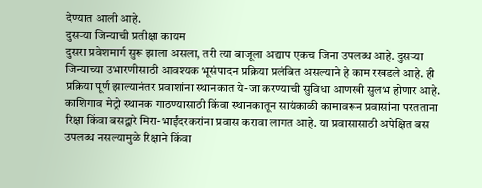देण्यात आली आहे.
दुसऱ्या जिन्याची प्रतीक्षा कायम
दुसरा प्रवेशमार्ग सुरू झाला असला, तरी त्या बाजूला अद्याप एकच जिना उपलब्ध आहे. दुसऱ्या जिन्याच्या उभारणीसाठी आवश्यक भूसंपादन प्रक्रिया प्रलंबित असल्याने हे काम रखडले आहे. ही प्रक्रिया पूर्ण झाल्यानंतर प्रवाशांना स्थानकात ये-जा करण्याची सुविधा आणखी सुलभ होणार आहे.
काशिगाव मेट्रो स्थानक गाठण्यासाठी किंवा स्थानकातून सायंकाळी कामावरून प्रवासांना परतताना रिक्षा किंवा बसद्वारे मिरा-भाईंदरकरांना प्रवास करावा लागत आहे. या प्रवासासाठी अपेक्षित बस उपलब्ध नसल्यामुळे रिक्षाने किंवा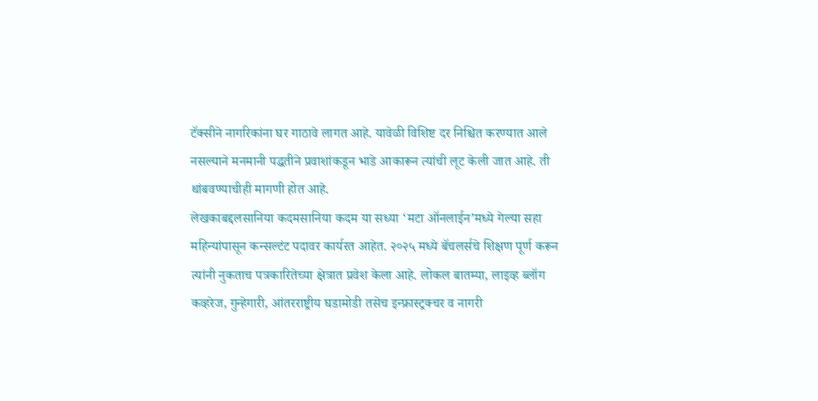टॅक्सीने नागरिकांना घर गाठावे लागत आहे. यावेळी विशिष्ट दर निश्चित करण्यात आले नसल्याने मनमानी पद्धतीने प्रवाशांकडून भाडे आकारून त्यांची लूट केली जात आहे. ती थांबवण्याचीही मागणी होत आहे.
लेखकाबद्दलसानिया कदमसानिया कदम या सध्या ‘मटा ऑनलाईन’मध्ये गेल्या सहा महिन्यांपासून कन्सल्टंट पदावर कार्यरत आहेत. २०२५ मध्ये बॅचलर्सचे शिक्षण पूर्ण करून त्यांनी नुकताच पत्रकारितेच्या क्षेत्रात प्रवेश केला आहे. लोकल बातम्या, लाइव्ह ब्लॉग कव्हरेज, गुन्हेगारी, आंतरराष्ट्रीय घडामोडी तसेच इन्फ्रास्ट्रक्चर व नागरी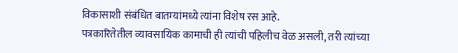विकासाशी संबंधित बातम्यांमध्ये त्यांना विशेष रस आहे.
पत्रकारितेतील व्यावसायिक कामाची ही त्यांची पहिलीच वेळ असली, तरी त्यांच्या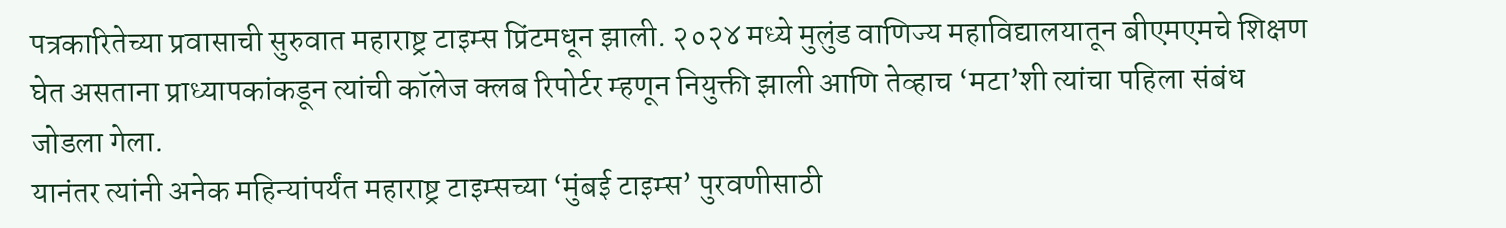पत्रकारितेच्या प्रवासाची सुरुवात महाराष्ट्र टाइम्स प्रिंटमधून झाली. २०२४ मध्ये मुलुंड वाणिज्य महाविद्यालयातून बीएमएमचे शिक्षण घेत असताना प्राध्यापकांकडून त्यांची कॉलेज क्लब रिपोर्टर म्हणून नियुक्ती झाली आणि तेव्हाच ‘मटा’शी त्यांचा पहिला संबंध जोडला गेला.
यानंतर त्यांनी अनेक महिन्यांपर्यंत महाराष्ट्र टाइम्सच्या ‘मुंबई टाइम्स’ पुरवणीसाठी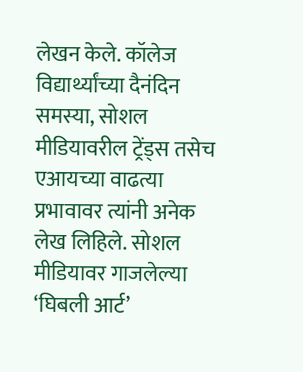लेखन केले. कॉलेज विद्यार्थ्यांच्या दैनंदिन समस्या, सोशल मीडियावरील ट्रेंड्स तसेच एआयच्या वाढत्या प्रभावावर त्यांनी अनेक लेख लिहिले. सोशल मीडियावर गाजलेल्या ‘घिबली आर्ट’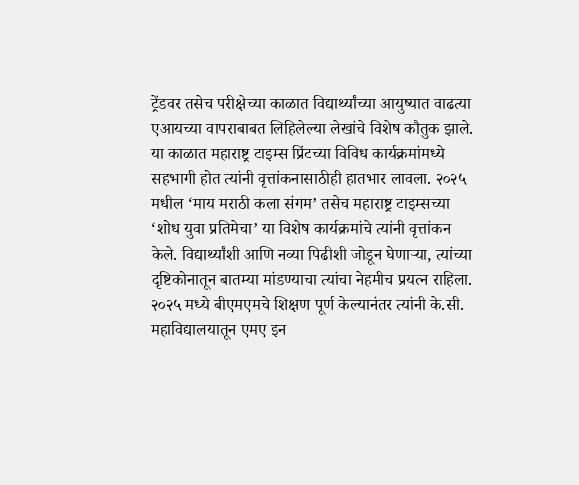ट्रेंडवर तसेच परीक्षेच्या काळात विद्यार्थ्यांच्या आयुष्यात वाढत्या एआयच्या वापराबाबत लिहिलेल्या लेखांचे विशेष कौतुक झाले. या काळात महाराष्ट्र टाइम्स प्रिंटच्या विविध कार्यक्रमांमध्ये सहभागी होत त्यांनी वृत्तांकनासाठीही हातभार लावला. २०२५ मधील ‘माय मराठी कला संगम’ तसेच महाराष्ट्र टाइम्सच्या ‘शोध युवा प्रतिमेचा’ या विशेष कार्यक्रमांचे त्यांनी वृत्तांकन केले. विद्यार्थ्यांशी आणि नव्या पिढीशी जोडून घेणाऱ्या, त्यांच्या दृष्टिकोनातून बातम्या मांडण्याचा त्यांचा नेहमीच प्रयत्न राहिला.
२०२५ मध्ये बीएमएमचे शिक्षण पूर्ण केल्यानंतर त्यांनी के.सी. महाविद्यालयातून एमए इन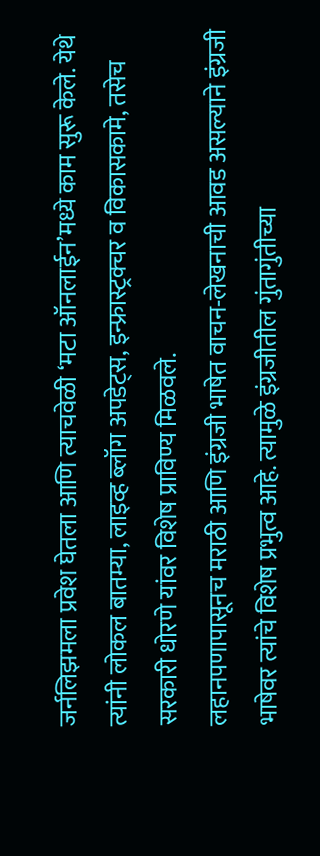जर्नलिझमला प्रवेश घेतला आणि त्याचवेळी ‘मटा ऑनलाईन’मध्ये काम सुरू केले. येथे त्यांनी लोकल बातम्या, लाइव्ह ब्लॉग अपडेट्स, इन्फ्रास्ट्रक्चर व विकासकामे, तसेच सरकारी धोरणे यांवर विशेष प्राविण्य मिळवले.
लहानपणापासूनच मराठी आणि इंग्रजी भाषेत वाचन-लेखनाची आवड असल्याने इंग्रजी भाषेवर त्यांचे विशेष प्रभुत्व आहे. त्यामुळे इंग्रजीतील गुंतागुंतीच्या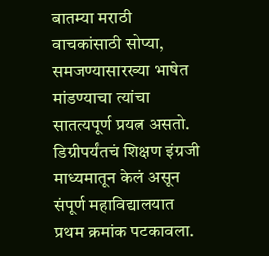बातम्या मराठी वाचकांसाठी सोप्या, समजण्यासारख्या भाषेत मांडण्याचा त्यांचा सातत्यपूर्ण प्रयत्न असतो. डिग्रीपर्यंतचं शिक्षण इंग्रजी माध्यमातून केलं असून संपूर्ण महाविद्यालयात प्रथम क्रमांक पटकावला.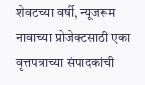शेवटच्या वर्षी, न्यूजरूम नावाच्या प्रोजेक्टसाठी एका वृत्तपत्राच्या संपादकांची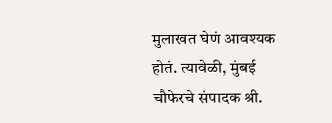मुलाखत घेणं आवश्यक होतं. त्यावेळी, मुंबई चौफेरचे संपादक श्री.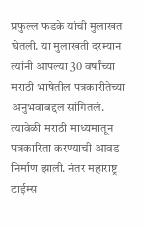प्रफुल्ल फडके यांची मुलाखत घेतली. या मुलाखती दरम्यान त्यांनी आपल्या 30 वर्षांच्या मराठी भाषेतील पत्रकारीतेच्या अनुभवाबद्दल सांगितलं. त्यावेळी मराठी माध्यमातून पत्रकारिता करण्याची आवड निर्माण झाली. नंतर महाराष्ट्र टाईम्स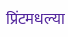प्रिंटमधल्या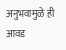अनुभवामुळे ही आवड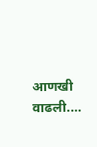आणखी वाढली.…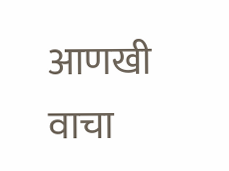आणखी वाचा